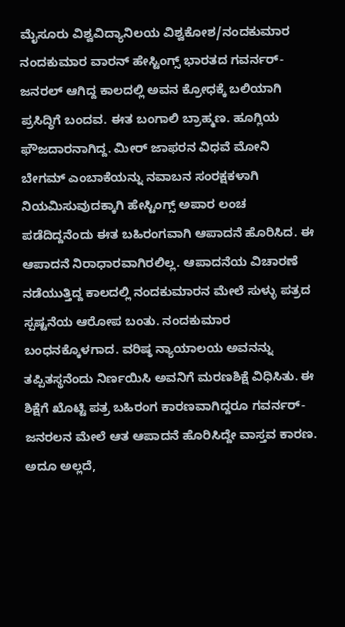ಮೈಸೂರು ವಿಶ್ವವಿದ್ಯಾನಿಲಯ ವಿಶ್ವಕೋಶ/ನಂದಕುಮಾರ
ನಂದಕುಮಾರ ವಾರನ್ ಹೇಸ್ಟಿಂಗ್ಸ್ ಭಾರತದ ಗವರ್ನರ್-ಜನರಲ್ ಆಗಿದ್ದ ಕಾಲದಲ್ಲಿ ಅವನ ಕ್ರೋಧಕ್ಕೆ ಬಲಿಯಾಗಿ ಪ್ರಸಿದ್ಧಿಗೆ ಬಂದವ. ಈತ ಬಂಗಾಲಿ ಬ್ರಾಹ್ಮಣ. ಹೂಗ್ಲಿಯ ಫೌಜದಾರನಾಗಿದ್ದ. ಮೀರ್ ಜಾಫರನ ವಿಧವೆ ಮೋನಿ ಬೇಗಮ್ ಎಂಬಾಕೆಯನ್ನು ನವಾಬನ ಸಂರಕ್ಷಕಳಾಗಿ ನಿಯಮಿಸುವುದಕ್ಕಾಗಿ ಹೇಸ್ಟಿಂಗ್ಸ್ ಅಪಾರ ಲಂಚ ಪಡೆದಿದ್ದನೆಂದು ಈತ ಬಹಿರಂಗವಾಗಿ ಆಪಾದನೆ ಹೊರಿಸಿದ. ಈ ಆಪಾದನೆ ನಿರಾಧಾರವಾಗಿರಲಿಲ್ಲ. ಆಪಾದನೆಯ ವಿಚಾರಣೆ ನಡೆಯುತ್ತಿದ್ದ ಕಾಲದಲ್ಲಿ ನಂದಕುಮಾರನ ಮೇಲೆ ಸುಳ್ಳು ಪತ್ರದ ಸ್ಪಷ್ಟನೆಯ ಆರೋಪ ಬಂತು. ನಂದಕುಮಾರ ಬಂಧನಕ್ಕೊಳಗಾದ. ವರಿಷ್ಠ ನ್ಯಾಯಾಲಯ ಅವನನ್ನು ತಪ್ಪಿತಸ್ಥನೆಂದು ನಿರ್ಣಯಿಸಿ ಅವನಿಗೆ ಮರಣಶಿಕ್ಷೆ ವಿಧಿಸಿತು. ಈ ಶಿಕ್ಷೆಗೆ ಖೊಟ್ಟಿ ಪತ್ರ ಬಹಿರಂಗ ಕಾರಣವಾಗಿದ್ದರೂ ಗವರ್ನರ್-ಜನರಲನ ಮೇಲೆ ಆತ ಆಪಾದನೆ ಹೊರಿಸಿದ್ದೇ ವಾಸ್ತವ ಕಾರಣ. ಅದೂ ಅಲ್ಲದೆ,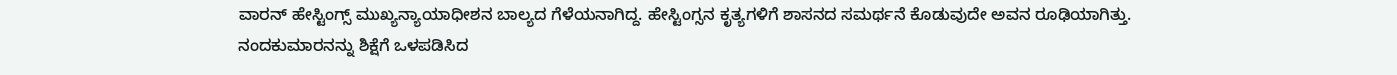ವಾರನ್ ಹೇಸ್ಟಿಂಗ್ಸ್ ಮುಖ್ಯನ್ಯಾಯಾಧೀಶನ ಬಾಲ್ಯದ ಗೆಳೆಯನಾಗಿದ್ದ. ಹೇಸ್ಟಿಂಗ್ಸನ ಕೃತ್ಯಗಳಿಗೆ ಶಾಸನದ ಸಮರ್ಥನೆ ಕೊಡುವುದೇ ಅವನ ರೂಢಿಯಾಗಿತ್ತು. ನಂದಕುಮಾರನನ್ನು ಶಿಕ್ಷೆಗೆ ಒಳಪಡಿಸಿದ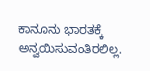ಕಾನೂನು ಭಾರತಕ್ಕೆ ಅನ್ವಯಿಸುವಂತಿರಲಿಲ್ಲ.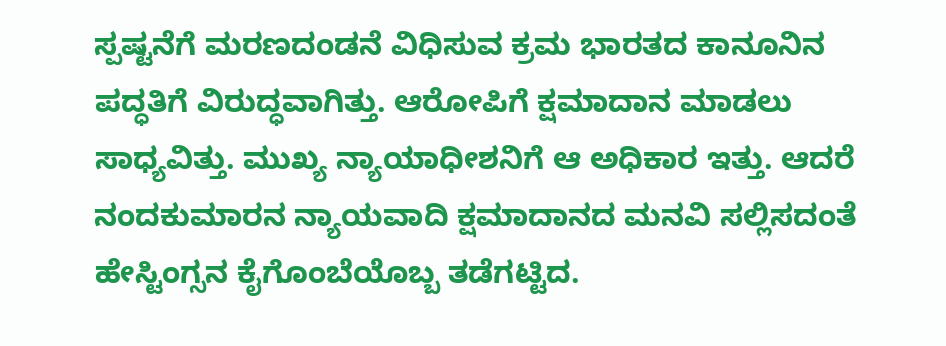ಸ್ಪಷ್ಟನೆಗೆ ಮರಣದಂಡನೆ ವಿಧಿಸುವ ಕ್ರಮ ಭಾರತದ ಕಾನೂನಿನ ಪದ್ಧತಿಗೆ ವಿರುದ್ಧವಾಗಿತ್ತು. ಆರೋಪಿಗೆ ಕ್ಷಮಾದಾನ ಮಾಡಲು ಸಾಧ್ಯವಿತ್ತು. ಮುಖ್ಯ ನ್ಯಾಯಾಧೀಶನಿಗೆ ಆ ಅಧಿಕಾರ ಇತ್ತು. ಆದರೆ ನಂದಕುಮಾರನ ನ್ಯಾಯವಾದಿ ಕ್ಷಮಾದಾನದ ಮನವಿ ಸಲ್ಲಿಸದಂತೆ ಹೇಸ್ಟಿಂಗ್ಸನ ಕೈಗೊಂಬೆಯೊಬ್ಬ ತಡೆಗಟ್ಟಿದ.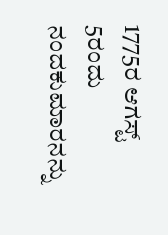1775ರ ಆಗಸ್ಟ್ 5ರಂದು ನಂದಕುಮಾರನನ್ನು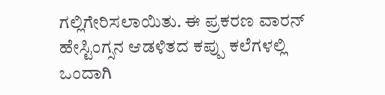ಗಲ್ಲಿಗೇರಿಸಲಾಯಿತು. ಈ ಪ್ರಕರಣ ವಾರನ್ ಹೇಸ್ಟಿಂಗ್ಸನ ಆಡಳಿತದ ಕಪ್ಪು ಕಲೆಗಳಲ್ಲಿ ಒಂದಾಗಿ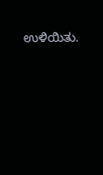ಉಳಿಯಿತು.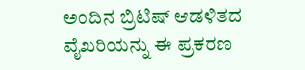ಅಂದಿನ ಬ್ರಿಟಿಷ್ ಆಡಳಿತದ ವೈಖರಿಯನ್ನು ಈ ಪ್ರಕರಣ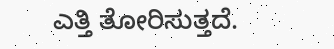ಎತ್ತಿ ತೋರಿಸುತ್ತದೆ.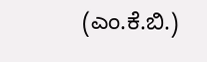(ಎಂ.ಕೆ.ಬಿ.)